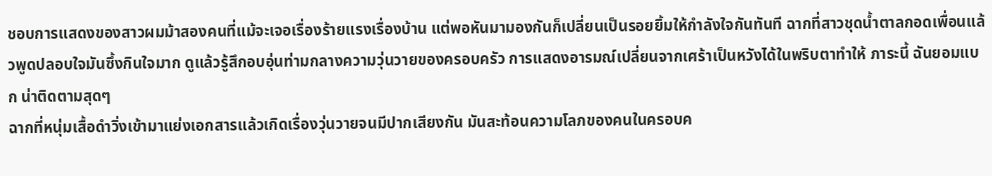ชอบการแสดงของสาวผมม้าสองคนที่แม้จะเจอเรื่องร้ายแรงเรื่องบ้าน แต่พอหันมามองกันก็เปลี่ยนเป็นรอยยิ้มให้กำลังใจกันทันที ฉากที่สาวชุดน้ำตาลกอดเพื่อนแล้วพูดปลอบใจมันซึ้งกินใจมาก ดูแล้วรู้สึกอบอุ่นท่ามกลางความวุ่นวายของครอบครัว การแสดงอารมณ์เปลี่ยนจากเศร้าเป็นหวังได้ในพริบตาทำให้ ภาระนี้ ฉันยอมแบก น่าติดตามสุดๆ
ฉากที่หนุ่มเสื้อดำวิ่งเข้ามาแย่งเอกสารแล้วเกิดเรื่องวุ่นวายจนมีปากเสียงกัน มันสะท้อนความโลภของคนในครอบค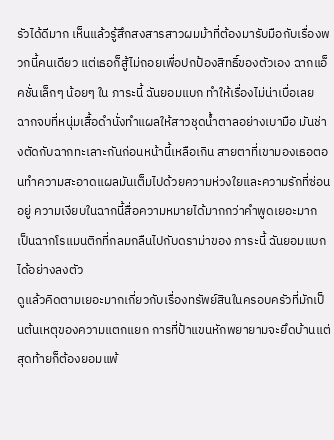รัวได้ดีมาก เห็นแล้วรู้สึกสงสารสาวผมม้าที่ต้องมารับมือกับเรื่องพวกนี้คนเดียว แต่เธอก็สู้ไม่ถอยเพื่อปกป้องสิทธิ์ของตัวเอง ฉากแอ็คชั่นเล็กๆ น้อยๆ ใน ภาระนี้ ฉันยอมแบก ทำให้เรื่องไม่น่าเบื่อเลย
ฉากจบที่หนุ่มเสื้อดำนั่งทำแผลให้สาวชุดน้ำตาลอย่างเบามือ มันช่างตัดกับฉากทะเลาะกันก่อนหน้านี้เหลือเกิน สายตาที่เขามองเธอตอนทำความสะอาดแผลมันเต็มไปด้วยความห่วงใยและความรักที่ซ่อนอยู่ ความเงียบในฉากนี้สื่อความหมายได้มากกว่าคำพูดเยอะมาก เป็นฉากโรแมนติกที่กลมกลืนไปกับดราม่าของ ภาระนี้ ฉันยอมแบก ได้อย่างลงตัว
ดูแล้วคิดตามเยอะมากเกี่ยวกับเรื่องทรัพย์สินในครอบครัวที่มักเป็นต้นเหตุของความแตกแยก การที่ป้าแขนหักพยายามจะยึดบ้านแต่สุดท้ายก็ต้องยอมแพ้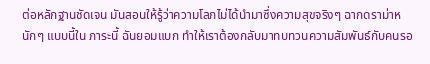ต่อหลักฐานชัดเจน มันสอนให้รู้ว่าความโลภไม่ได้นำมาซึ่งความสุขจริงๆ ฉากดราม่าหนักๆ แบบนี้ใน ภาระนี้ ฉันยอมแบก ทำให้เราต้องกลับมาทบทวนความสัมพันธ์กับคนรอ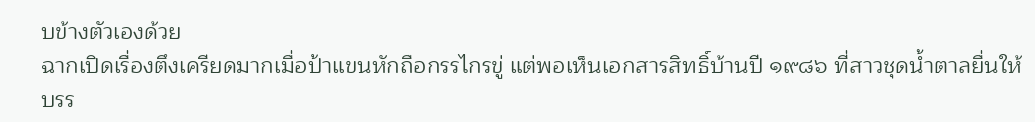บข้างตัวเองด้วย
ฉากเปิดเรื่องตึงเครียดมากเมื่อป้าแขนหักถือกรรไกรขู่ แต่พอเห็นเอกสารสิทธิ์บ้านปี ๑๙๘๖ ที่สาวชุดน้ำตาลยื่นให้ บรร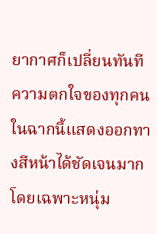ยากาศก็เปลี่ยนทันที ความตกใจของทุกคนในฉากนี้แสดงออกทางสีหน้าได้ชัดเจนมาก โดยเฉพาะหนุ่ม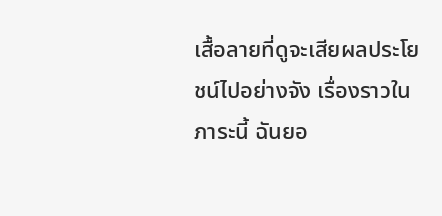เสื้อลายที่ดูจะเสียผลประโยชน์ไปอย่างจัง เรื่องราวใน ภาระนี้ ฉันยอ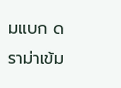มแบก ดราม่าเข้ม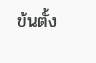ข้นตั้ง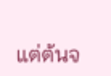แต่ต้นจ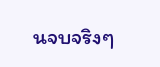นจบจริงๆ